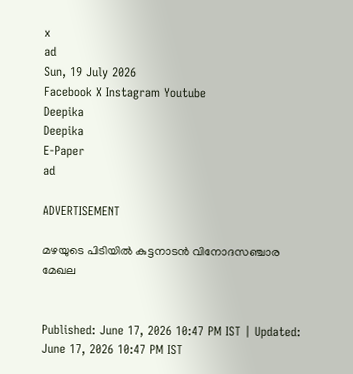x
ad
Sun, 19 July 2026
Facebook X Instagram Youtube
Deepika
Deepika
E-Paper
ad

ADVERTISEMENT

മഴയുടെ പിടിയിൽ കുട്ടനാടൻ വിനോദസഞ്ചാര മേഖല


Published: June 17, 2026 10:47 PM IST | Updated: June 17, 2026 10:47 PM IST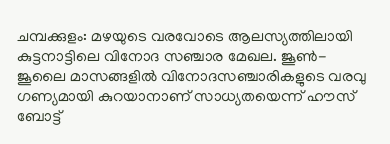ചമ്പക്കുളം: മഴയുടെ വരവോടെ ആലസ്യത്തിലായി കുട്ടനാട്ടിലെ വിനോദ സഞ്ചാര മേഖല. ജൂൺ- ജൂലൈ മാസങ്ങളിൽ വിനോദസഞ്ചാരികളുടെ വരവു ഗണ്യമായി കുറയാനാണ് സാധ്യതയെന്ന് ഹൗസ് ബോട്ട്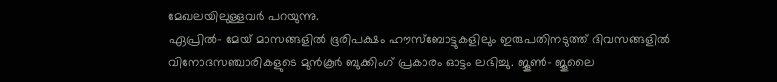മേഖലയിലുള്ളവർ പറയുന്നു.
ഏപ്രിൽ- മേയ് മാസങ്ങളിൽ ഭൂരിപക്ഷം ഹൗസ്ബോട്ടുകളിലും ഇരുപതിനടുത്ത് ദിവസങ്ങളിൽ വിനോദസഞ്ചാരികളുടെ മുൻകൂർ ബുക്കിംഗ് പ്രകാരം ഓട്ടം ലഭിച്ചു. ജൂൺ- ജൂലൈ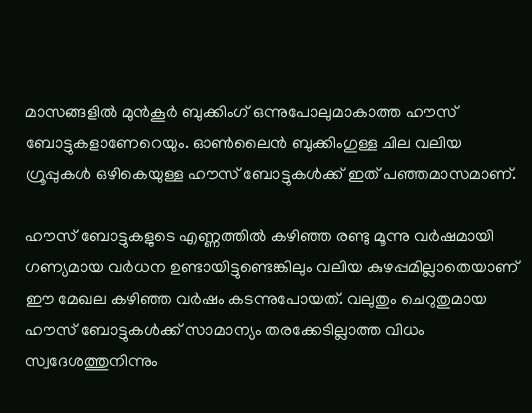മാസങ്ങളിൽ മുൻകൂർ ബുക്കിംഗ് ഒന്നുപോലുമാകാത്ത ഹൗസ് ബോട്ടുകളാണേറെയും. ഓൺലൈൻ ബുക്കിംഗുള്ള ചില വലിയ ഗ്രൂപ്പുകൾ ഒഴികെയുള്ള ഹൗസ് ബോട്ടുകൾക്ക് ഇത് പഞ്ഞമാസമാണ്.

ഹൗസ് ബോട്ടുകളുടെ എണ്ണത്തിൽ കഴിഞ്ഞ രണ്ടു മൂന്നു വർഷമായി ഗണ്യമായ വർധന ഉണ്ടായിട്ടുണ്ടെങ്കിലും വലിയ കുഴപ്പമില്ലാതെയാണ് ഈ മേഖല കഴിഞ്ഞ വർഷം കടന്നുപോയത്. വലുതും ചെറുതുമായ ഹൗസ് ബോട്ടുകൾക്ക് സാമാന്യം തരക്കേടില്ലാത്ത വിധം സ്വദേശത്തുനിന്നും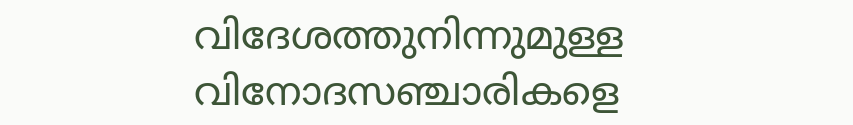വിദേശത്തുനിന്നുമുള്ള വിനോദസഞ്ചാരികളെ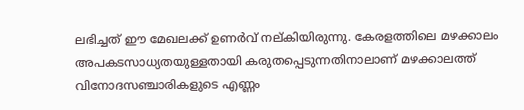ലഭിച്ചത് ഈ മേഖലക്ക് ഉണർവ് നല്കിയിരുന്നു. കേരളത്തിലെ മഴക്കാലം അപകടസാധ്യതയുള്ളതായി കരുതപ്പെടുന്നതിനാലാണ് മഴക്കാലത്ത് വിനോദസഞ്ചാരികളുടെ എണ്ണം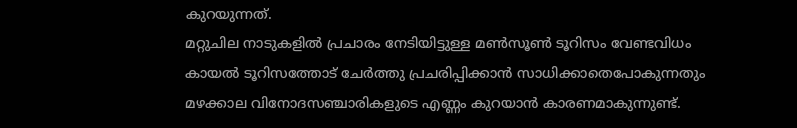കുറയുന്നത്.
മറ്റുചില നാടുകളിൽ പ്രചാരം നേടിയിട്ടുള്ള മൺസൂൺ ടൂറിസം വേണ്ടവിധം കായൽ ടൂറിസത്തോട് ചേർത്തു പ്രചരിപ്പിക്കാൻ സാധിക്കാതെപോകുന്നതും മഴക്കാല വിനോദസഞ്ചാരികളുടെ എണ്ണം കുറയാൻ കാരണമാകുന്നുണ്ട്.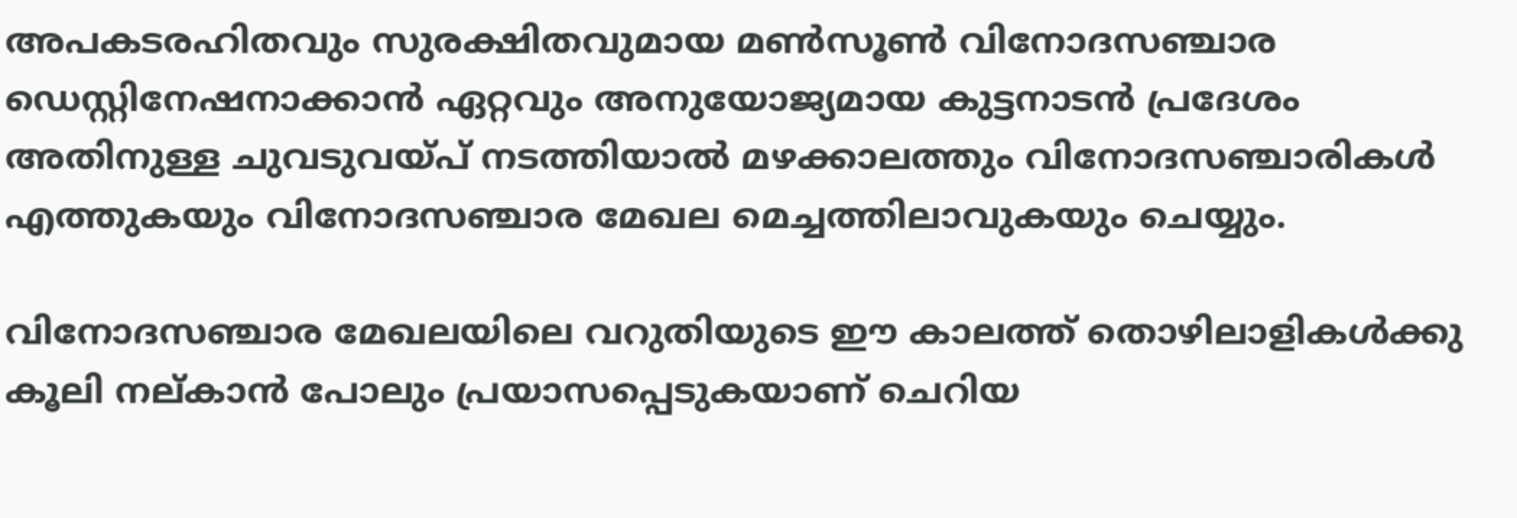അപകടരഹിതവും സുരക്ഷിതവുമായ മൺസൂൺ വിനോദസഞ്ചാര ഡെസ്റ്റിനേഷനാക്കാൻ ഏറ്റവും അനുയോജ്യമായ കുട്ടനാടൻ പ്രദേശം അതിനുള്ള ചുവടുവയ്പ് നടത്തിയാൽ മഴക്കാലത്തും വിനോദസഞ്ചാരികൾ എത്തുകയും വിനോദസഞ്ചാര മേഖല മെച്ചത്തിലാവുകയും ചെയ്യും.

വിനോദസഞ്ചാര മേഖലയിലെ വറുതിയുടെ ഈ കാലത്ത് തൊഴിലാളികൾക്കു കൂലി നല്കാൻ പോലും പ്രയാസപ്പെടുകയാണ് ചെറിയ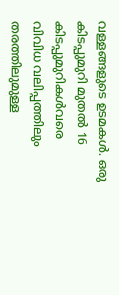വള്ളങ്ങളുടെ ഉടമകൾ. ഒരു കിടപ്പുമുറി മുതൽ 16 കിടപ്പുമുറികൾവരെ വിവിധ വലിപ്പത്തിലും തരത്തിലുമുള്ള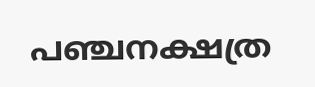പഞ്ചനക്ഷത്ര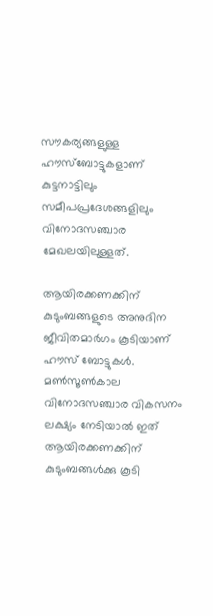സൗകര്യങ്ങളുള്ള ഹൗസ്ബോട്ടുകളാണ് കുട്ടനാട്ടിലും സമീപപ്രദേശങ്ങളിലും വിനോദസഞ്ചാര മേഖലയിലുള്ളത്.

ആയിരക്കണക്കിന് കുടുംബങ്ങളുടെ അനുദിന ജീവിതമാർഗം കൂടിയാണ് ഹൗസ് ബോട്ടുകൾ. മൺസൂൺകാല വിനോദസഞ്ചാര വികസനം ലക്ഷ്യം നേടിയാൽ ഇത് ആയിരക്കണക്കിന് കുടുംബങ്ങൾക്കു കൂടി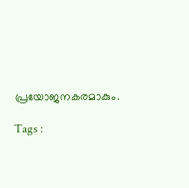പ്രയോജനകരമാകും.

Tags :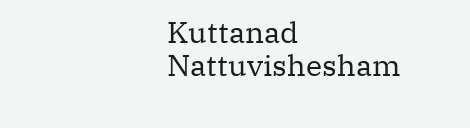Kuttanad Nattuvishesham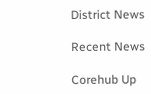District News

Recent News

Corehub Up